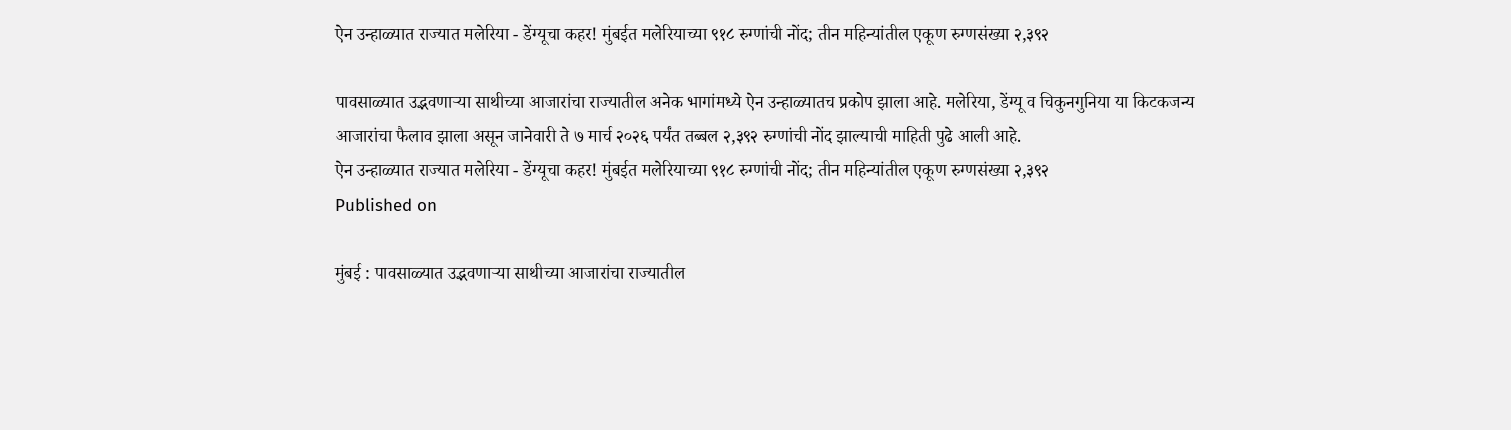ऐन उन्हाळ्यात राज्यात मलेरिया - डेंग्यूचा कहर! मुंबईत मलेरियाच्या ९१८ रुग्णांची नोंद; तीन महिन्यांतील एकूण रुग्णसंख्या २,३९२

पावसाळ्यात उद्भवणाऱ्या साथीच्या आजारांचा राज्यातील अनेक भागांमध्ये ऐन उन्हाळ्यातच प्रकोप झाला आहे. मलेरिया, डेंग्यू व चिकुनगुनिया या किटकजन्य आजारांचा फैलाव झाला असून जानेवारी ते ७ मार्च २०२६ पर्यंत तब्बल २,३९२ रुग्णांची नोंद झाल्याची माहिती पुढे आली आहे.
ऐन उन्हाळ्यात राज्यात मलेरिया - डेंग्यूचा कहर! मुंबईत मलेरियाच्या ९१८ रुग्णांची नोंद; तीन महिन्यांतील एकूण रुग्णसंख्या २,३९२
Published on

मुंबई : पावसाळ्यात उद्भवणाऱ्या साथीच्या आजारांचा राज्यातील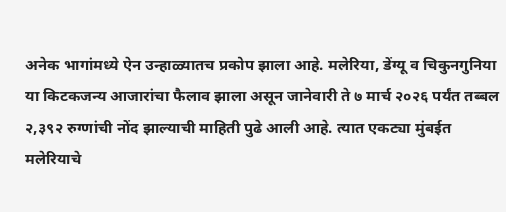अनेक भागांमध्ये ऐन उन्हाळ्यातच प्रकोप झाला आहे. मलेरिया, डेंग्यू व चिकुनगुनिया या किटकजन्य आजारांचा फैलाव झाला असून जानेवारी ते ७ मार्च २०२६ पर्यंत तब्बल २,३९२ रुग्णांची नोंद झाल्याची माहिती पुढे आली आहे. त्यात एकट्या मुंबईत मलेरियाचे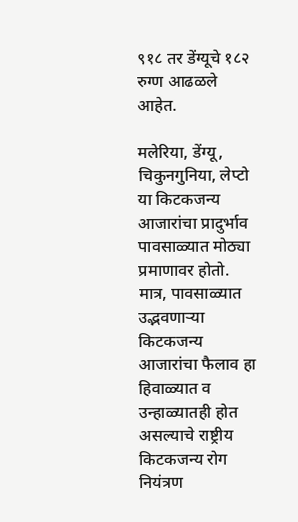९१८ तर डेंग्यूचे १८२ रुग्ण आढळले आहेत.

मलेरिया, डेंग्यू, चिकुनगुनिया, लेप्टो या किटकजन्य आजारांचा प्रादुर्भाव पावसाळ्यात मोठ्या प्रमाणावर होतो. मात्र, पावसाळ्यात उद्भवणाऱ्या किटकजन्य आजारांचा फैलाव हा हिवाळ्यात व उन्हाळ्यातही होत असल्याचे राष्ट्रीय किटकजन्य रोग नियंत्रण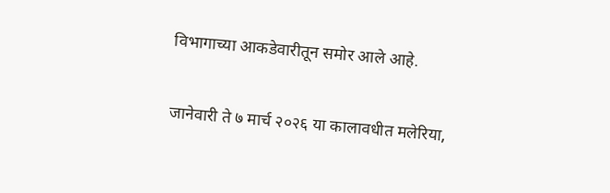विभागाच्या आकडेवारीतून समोर आले आहे.

जानेवारी ते ७ मार्च २०२६ या कालावधीत मलेरिया,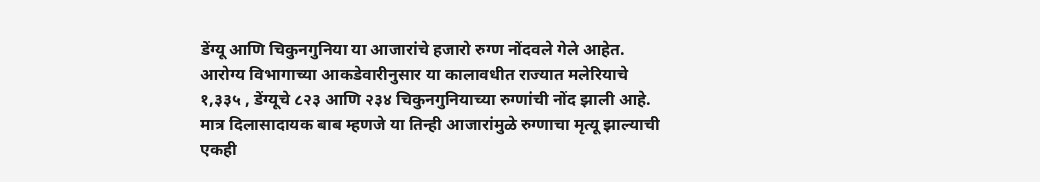डेंग्यू आणि चिकुनगुनिया या आजारांचे हजारो रुग्ण नोंदवले गेले आहेत. आरोग्य विभागाच्या आकडेवारीनुसार या कालावधीत राज्यात मलेरियाचे १,३३५ , डेंग्यूचे ८२३ आणि २३४ चिकुनगुनियाच्या रुग्णांची नोंद झाली आहे. मात्र दिलासादायक बाब म्हणजे या तिन्ही आजारांमुळे रुग्णाचा मृत्यू झाल्याची एकही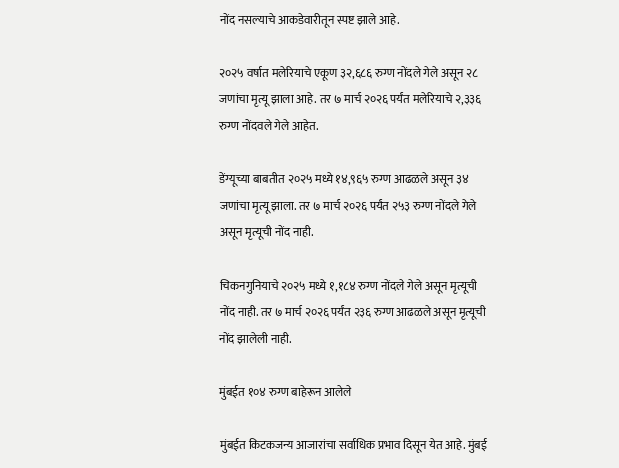नोंद नसल्याचे आकडेवारीतून स्पष्ट झाले आहे.

२०२५ वर्षात मलेरियाचे एकूण ३२,६८६ रुग्ण नोंदले गेले असून २८ जणांचा मृत्यू झाला आहे. तर ७ मार्च २०२६ पर्यंत मलेरियाचे २,३३६ रुग्ण नोंदवले गेले आहेत.

डेंग्यूच्या बाबतीत २०२५ मध्ये १४,९६५ रुग्ण आढळले असून ३४ जणांचा मृत्यू झाला. तर ७ मार्च २०२६ पर्यंत २५३ रुग्ण नोंदले गेले असून मृत्यूची नोंद नाही.

चिकनगुनियाचे २०२५ मध्ये १,१८४ रुग्ण नोंदले गेले असून मृत्यूची नोंद नाही. तर ७ मार्च २०२६ पर्यंत २३६ रुग्ण आढळले असून मृत्यूची नोंद झालेली नाही.

मुंबईत १०४ रुग्ण बाहेरून आलेले

मुंबईत किटकजन्य आजारांचा सर्वाधिक प्रभाव दिसून येत आहे. मुंबई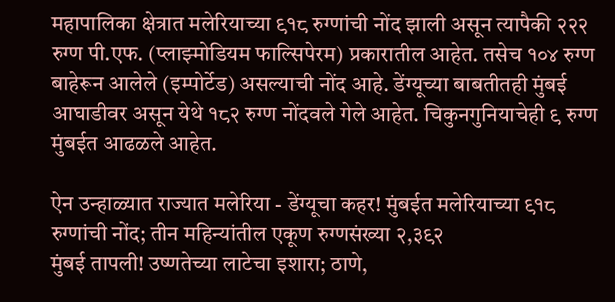महापालिका क्षेत्रात मलेरियाच्या ९१८ रुग्णांची नोंद झाली असून त्यापैकी २२२ रुग्ण पी.एफ. (प्लाझ्मोडियम फाल्सिपेरम) प्रकारातील आहेत. तसेच १०४ रुग्ण बाहेरून आलेले (इम्पोर्टेड) असल्याची नोंद आहे. डेंग्यूच्या बाबतीतही मुंबई आघाडीवर असून येथे १८२ रुग्ण नोंदवले गेले आहेत. चिकुनगुनियाचेही ९ रुग्ण मुंबईत आढळले आहेत.

ऐन उन्हाळ्यात राज्यात मलेरिया - डेंग्यूचा कहर! मुंबईत मलेरियाच्या ९१८ रुग्णांची नोंद; तीन महिन्यांतील एकूण रुग्णसंख्या २,३९२
मुंबई तापली! उष्णतेच्या लाटेचा इशारा; ठाणे,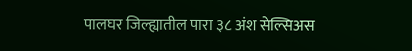पालघर जिल्ह्यातील पारा ३८ अंश सेल्सिअस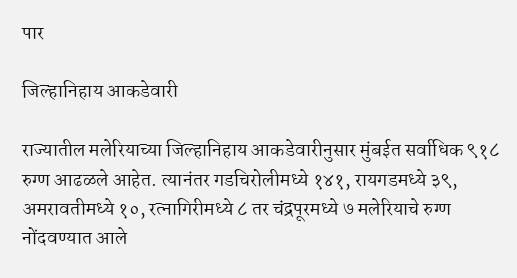पार

जिल्हानिहाय आकडेवारी

राज्यातील मलेरियाच्या जिल्हानिहाय आकडेवारीनुसार मुंबईत सर्वाधिक ९१८ रुग्ण आढळले आहेत. त्यानंतर गडचिरोलीमध्ये १४१, रायगडमध्ये ३९, अमरावतीमध्ये १०, रत्नागिरीमध्ये ८ तर चंद्रपूरमध्ये ७ मलेरियाचे रुग्ण नोंदवण्यात आले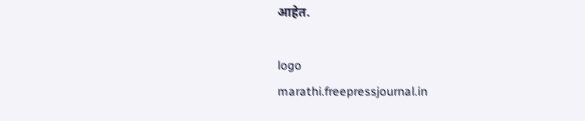आहेत.

logo
marathi.freepressjournal.in